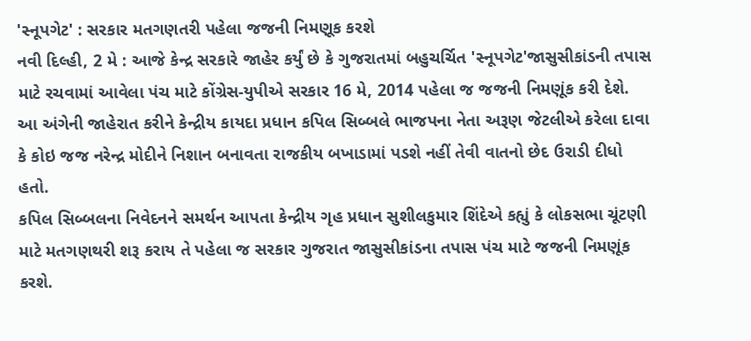'સ્નૂપગેટ' : સરકાર મતગણતરી પહેલા જજની નિમણૂક કરશે
નવી દિલ્હી, 2 મે : આજે કેન્દ્ર સરકારે જાહેર કર્યું છે કે ગુજરાતમાં બહુચર્ચિત 'સ્નૂપગેટ'જાસુસીકાંડની તપાસ માટે રચવામાં આવેલા પંચ માટે કોંગ્રેસ-યુપીએ સરકાર 16 મે, 2014 પહેલા જ જજની નિમણૂંક કરી દેશે. આ અંગેની જાહેરાત કરીને કેન્દ્રીય કાયદા પ્રધાન કપિલ સિબ્બલે ભાજપના નેતા અરૂણ જેટલીએ કરેલા દાવા કે કોઇ જજ નરેન્દ્ર મોદીને નિશાન બનાવતા રાજકીય બખાડામાં પડશે નહીં તેવી વાતનો છેદ ઉરાડી દીધો હતો.
કપિલ સિબ્બલના નિવેદનને સમર્થન આપતા કેન્દ્રીય ગૃહ પ્રધાન સુશીલકુમાર શિંદેએ કહ્યું કે લોકસભા ચૂંટણી માટે મતગણથરી શરૂ કરાય તે પહેલા જ સરકાર ગુજરાત જાસુસીકાંડના તપાસ પંચ માટે જજની નિમણૂંક કરશે.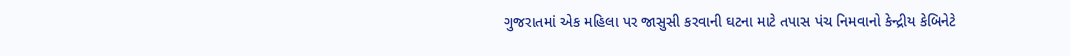ગુજરાતમાં એક મહિલા પર જાસુસી કરવાની ઘટના માટે તપાસ પંચ નિમવાનો કેન્દ્રીય કેબિનેટે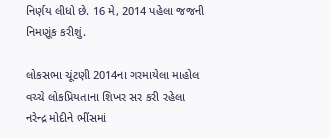નિર્ણય લીધો છે. 16 મે, 2014 પહેલા જજની નિમણૂંક કરીશું.

લોકસભા ચૂંટણી 2014ના ગરમાયેલા માહોલ વચ્ચે લોકપ્રિયતાના શિખર સર કરી રહેલા નરેન્દ્ર મોદીને ભીંસમાં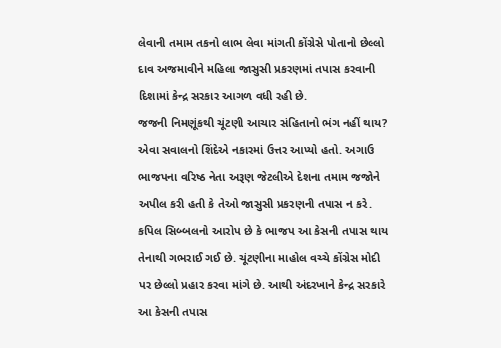લેવાની તમામ તકનો લાભ લેવા માંગતી કોંગ્રેસે પોતાનો છેલ્લો દાવ અજમાવીને મહિલા જાસુસી પ્રકરણમાં તપાસ કરવાની દિશામાં કેન્દ્ર સરકાર આગળ વધી રહી છે.
જજની નિમણૂંકથી ચૂંટણી આચાર સંહિતાનો ભંગ નહીં થાય? એવા સવાલનો શિંદેએ નકારમાં ઉત્તર આપ્યો હતો. અગાઉ ભાજપના વરિષ્ઠ નેતા અરૂણ જેટલીએ દેશના તમામ જજોને અપીલ કરી હતી કે તેઓ જાસુસી પ્રકરણની તપાસ ન કરે.
કપિલ સિબ્બલનો આરોપ છે કે ભાજપ આ કેસની તપાસ થાય તેનાથી ગભરાઈ ગઈ છે. ચૂંટણીના માહોલ વચ્ચે કોંગ્રેસ મોદી પર છેલ્લો પ્રહાર કરવા માંગે છે. આથી અંદરખાને કેન્દ્ર સરકારે આ કેસની તપાસ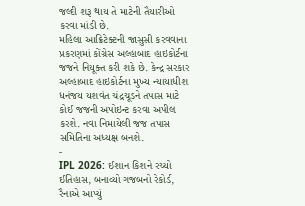જલ્દી શરૂ થાય તે માટેની તૈયારીઓ કરવા માંડી છે.
મહિલા આક્રિટેક્ટની જાસુસી કરવવાના પ્રકરણમાં કોંગ્રેસ અલ્હાબાદ હાઇકોર્ટના જજને નિયૂક્ત કરી શકે છે. કેન્દ્ર સરકાર અલ્હાબાદ હાઇકોર્ટના મુખ્ય ન્યાયાધીશ ધનંજય યશવંત ચંદ્રચૂડને તપાસ માટે કોઈ જજની અપોઇન્ટ કરવા અપીલ કરશે. નવા નિમાયેલી જજ તપાસ સમિતિના અધ્યક્ષ બનશે.
-
IPL 2026: ઈશાન કિશને રચ્યો ઈતિહાસ, બનાવ્યો ગજબનો રેકોર્ડ, રૈનાએ આપ્યું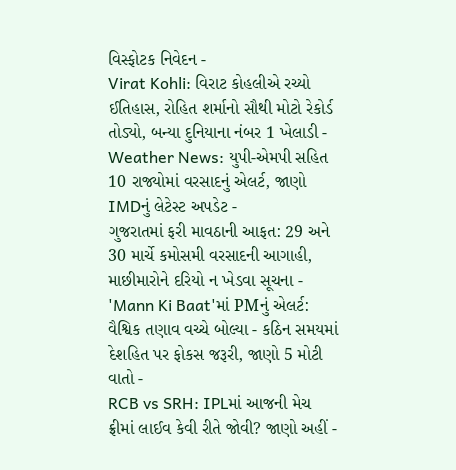વિસ્ફોટક નિવેદન -
Virat Kohli: વિરાટ કોહલીએ રચ્યો ઈતિહાસ, રોહિત શર્માનો સૌથી મોટો રેકોર્ડ તોડ્યો, બન્યા દુનિયાના નંબર 1 ખેલાડી -
Weather News: યુપી-એમપી સહિત 10 રાજ્યોમાં વરસાદનું એલર્ટ, જાણો IMDનું લેટેસ્ટ અપડેટ -
ગુજરાતમાં ફરી માવઠાની આફત: 29 અને 30 માર્ચે કમોસમી વરસાદની આગાહી, માછીમારોને દરિયો ન ખેડવા સૂચના -
'Mann Ki Baat'માં PMનું એલર્ટ: વૈશ્વિક તણાવ વચ્ચે બોલ્યા - કઠિન સમયમાં દેશહિત પર ફોકસ જરૂરી, જાણો 5 મોટી વાતો -
RCB vs SRH: IPLમાં આજની મેચ ફ્રીમાં લાઈવ કેવી રીતે જોવી? જાણો અહીં -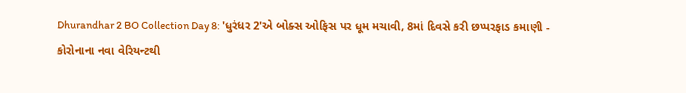Dhurandhar 2 BO Collection Day 8: 'ધુરંધર 2'એ બોક્સ ઓફિસ પર ધૂમ મચાવી, 8માં દિવસે કરી છપ્પરફાડ કમાણી -
કોરોનાના નવા વેરિયન્ટથી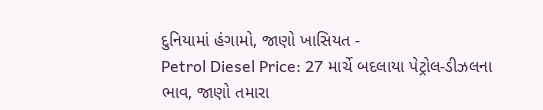દુનિયામાં હંગામો, જાણો ખાસિયત -
Petrol Diesel Price: 27 માર્ચે બદલાયા પેટ્રોલ-ડીઝલના ભાવ, જાણો તમારા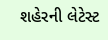શહેરની લેટેસ્ટ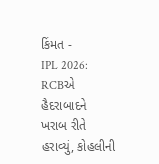કિંમત -
IPL 2026: RCBએ હૈદરાબાદને ખરાબ રીતે હરાવ્યું, કોહલીની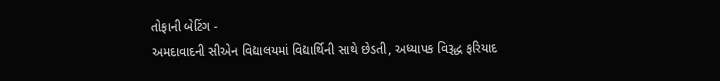તોફાની બેટિંગ -
અમદાવાદની સીએન વિદ્યાલયમાં વિદ્યાર્થિની સાથે છેડતી, અધ્યાપક વિરૂદ્ધ ફરિયાદ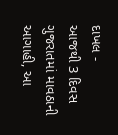દાખલ -
આજથી 3 દિવસ ગુજરાતમાં માવઠાની આગાહી, આ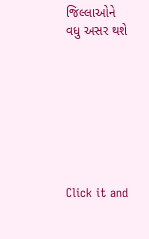જિલ્લાઓને વધુ અસર થશે








Click it and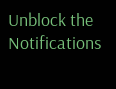Unblock the Notifications